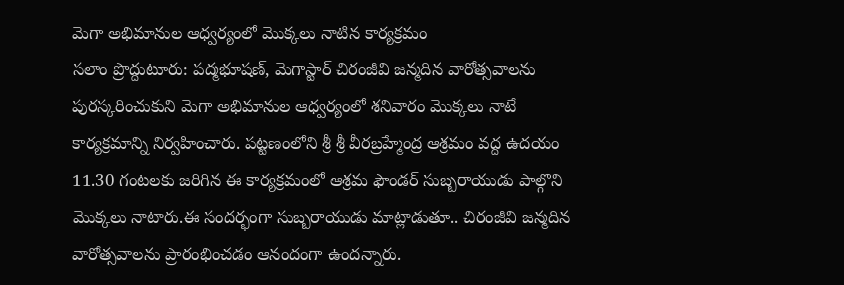మెగా అభిమానుల ఆధ్వర్యంలో మొక్కలు నాటిన కార్యక్రమం
సలాం ప్రొద్దుటూరు: పద్మభూషణ్, మెగాస్టార్ చిరంజీవి జన్మదిన వారోత్సవాలను పురస్కరించుకుని మెగా అభిమానుల ఆధ్వర్యంలో శనివారం మొక్కలు నాటే కార్యక్రమాన్ని నిర్వహించారు. పట్టణంలోని శ్రీ శ్రీ వీరబ్రహ్మేంద్ర ఆశ్రమం వద్ద ఉదయం 11.30 గంటలకు జరిగిన ఈ కార్యక్రమంలో ఆశ్రమ ఫౌండర్ సుబ్బరాయుడు పాల్గొని మొక్కలు నాటారు.ఈ సందర్భంగా సుబ్బరాయుడు మాట్లాడుతూ.. చిరంజీవి జన్మదిన వారోత్సవాలను ప్రారంభించడం ఆనందంగా ఉందన్నారు.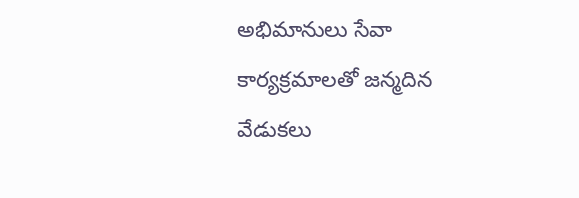అభిమానులు సేవా కార్యక్రమాలతో జన్మదిన వేడుకలు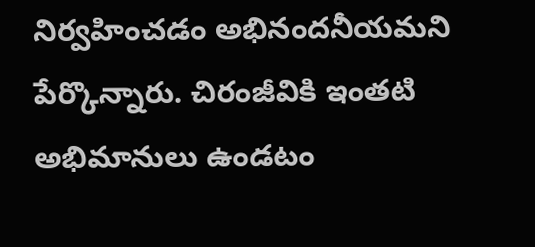నిర్వహించడం అభినందనీయమని పేర్కొన్నారు. చిరంజీవికి ఇంతటి అభిమానులు ఉండటం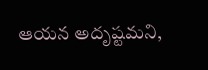ఆయన అదృష్టమని,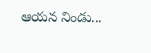ఆయన నిండు...